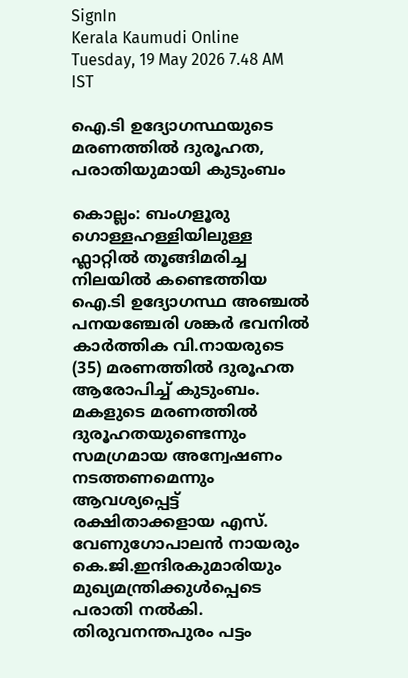SignIn
Kerala Kaumudi Online
Tuesday, 19 May 2026 7.48 AM IST

ഐ.ടി ഉദ്യോഗസ്ഥയുടെ മരണത്തിൽ ദുരൂഹത, പരാതിയുമായി കുടുംബം

കൊല്ലം: ബംഗളൂരു ഗൊള്ളഹള്ളിയിലുള്ള ഫ്ലാറ്റിൽ തൂങ്ങിമരിച്ച നിലയിൽ കണ്ടെത്തിയ ഐ.ടി ഉദ്യോഗസ്ഥ അ‌ഞ്ചൽ പനയഞ്ചേരി ശങ്കർ ഭവനിൽ കാർത്തിക വി.നായരുടെ (35) മരണത്തിൽ ദുരൂഹത ആരോപിച്ച് കുടുംബം. മകളുടെ മരണത്തിൽ ദുരൂഹതയുണ്ടെന്നും സമഗ്രമായ അന്വേഷണം നടത്തണമെന്നും ആവശ്യപ്പെട്ട് രക്ഷിതാക്കളായ എസ്. വേണുഗോപാലൻ‍ നായരും കെ.ജി.ഇന്ദിരകുമാരിയും മുഖ്യമന്ത്രിക്കുൾപ്പെടെ പരാതി നൽകി. തിരുവനന്തപുരം പട്ടം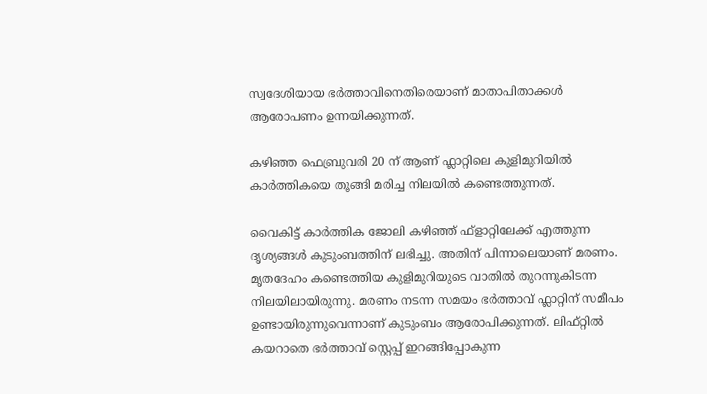സ്വദേശിയായ ഭർത്താവിനെതിരെയാണ് മാതാപിതാക്കൾ ആരോപണം ഉന്നയിക്കുന്നത്.

കഴിഞ്ഞ ഫെബ്രുവരി 20 ന് ആണ് ഫ്ലാറ്റിലെ കുളിമുറിയിൽ കാർത്തികയെ തൂങ്ങി മരിച്ച നിലയിൽ കണ്ടെത്തുന്നത്.

വൈകിട്ട് കാർത്തിക ജോലി കഴിഞ്ഞ് ഫ്‌ളാറ്റിലേക്ക് എത്തുന്ന ദൃശ്യങ്ങൾ കുടുംബത്തിന് ലഭിച്ചു. അതിന് പിന്നാലെയാണ് മരണം. മൃതദേഹം കണ്ടെത്തിയ കുളിമുറിയുടെ വാതിൽ തുറന്നുകിടന്ന നിലയിലായിരുന്നു. മരണം നടന്ന സമയം ഭർത്താവ് ഫ്ലാറ്റിന് സമീപം ഉണ്ടായിരുന്നുവെന്നാണ് കുടുംബം ആരോപിക്കുന്നത്. ലിഫ്റ്റിൽ കയറാതെ ഭർത്താവ് സ്റ്റെപ്പ് ഇറങ്ങിപ്പോകുന്ന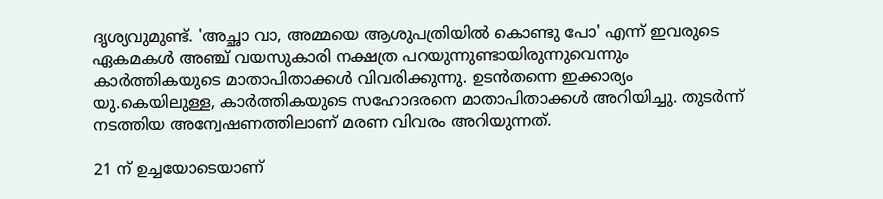ദൃശ്യവുമുണ്ട്. 'അച്ഛാ വാ, അമ്മയെ ആശുപത്രിയിൽ കൊണ്ടു പോ' എന്ന് ഇവരുടെ ഏകമകൾ അഞ്ച് വയസുകാരി നക്ഷത്ര പറയുന്നുണ്ടായിരുന്നുവെന്നും കാർത്തികയുടെ മാതാപിതാക്കൾ വിവരിക്കുന്നു. ഉടൻതന്നെ ഇക്കാര്യം യു.കെയിലുള്ള, കാർത്തികയുടെ സഹോദരനെ മാതാപിതാക്കൾ അറിയിച്ചു. തുടർന്ന് നടത്തിയ അന്വേഷണത്തിലാണ് മരണ വിവരം അറിയുന്നത്.

21 ന് ഉച്ചയോടെയാണ്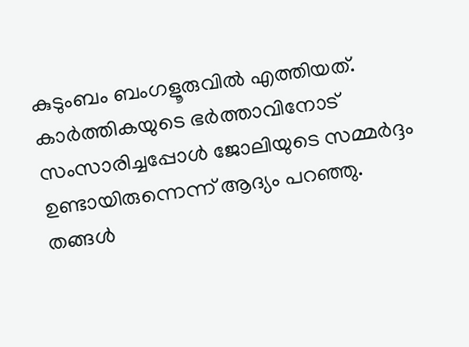കുടുംബം ബംഗളൂരുവിൽ എത്തിയത്. കാർത്തികയുടെ ഭർത്താവിനോട് സംസാരിച്ചപ്പോൾ ജോലിയുടെ സമ്മർദ്ദം ഉണ്ടായിരുന്നെന്ന് ആദ്യം പറഞ്ഞു. തങ്ങൾ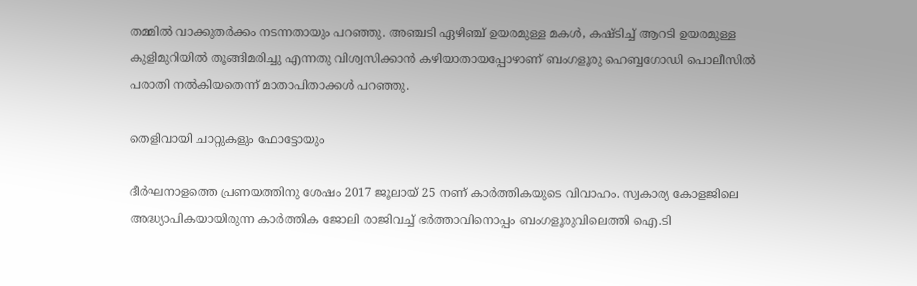തമ്മിൽ വാക്കുതർക്കം നടന്നതായും പറഞ്ഞു. അഞ്ചടി ഏഴിഞ്ച് ഉയരമുള്ള മകൾ, കഷ്ടിച്ച് ആറടി ഉയരമുള്ള കുളിമുറിയിൽ തൂങ്ങിമരിച്ചു എന്നതു വിശ്വസിക്കാൻ കഴിയാതായപ്പോഴാണ് ബംഗളൂരു ഹെബ്ബഗോഡി പൊലീസിൽ പരാതി നൽകിയതെന്ന് മാതാപിതാക്കൾ പറഞ്ഞു.

തെളിവായി ചാറ്റുകളും ഫോട്ടോയും

ദീർഘനാളത്തെ പ്രണയത്തിനു ശേഷം 2017 ജൂലായ് 25 നണ് കാർത്തികയുടെ വിവാഹം. സ്വകാര്യ കോളജിലെ അദ്ധ്യാപികയായിരുന്ന കാർത്തിക ജോലി രാജിവച്ച് ഭർത്താവിനൊപ്പം ബംഗളൂരുവിലെത്തി ഐ.ടി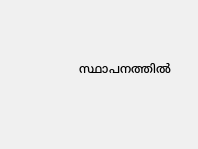സ്ഥാപനത്തിൽ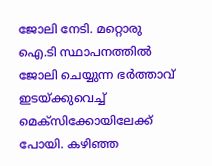ജോലി നേടി. മറ്റൊരു ഐ.ടി സ്ഥാപനത്തിൽ ജോലി ചെയ്യുന്ന ഭർത്താവ് ഇടയ്ക്കുവെച്ച് മെക്‌സിക്കോയിലേക്ക് പോയി. കഴിഞ്ഞ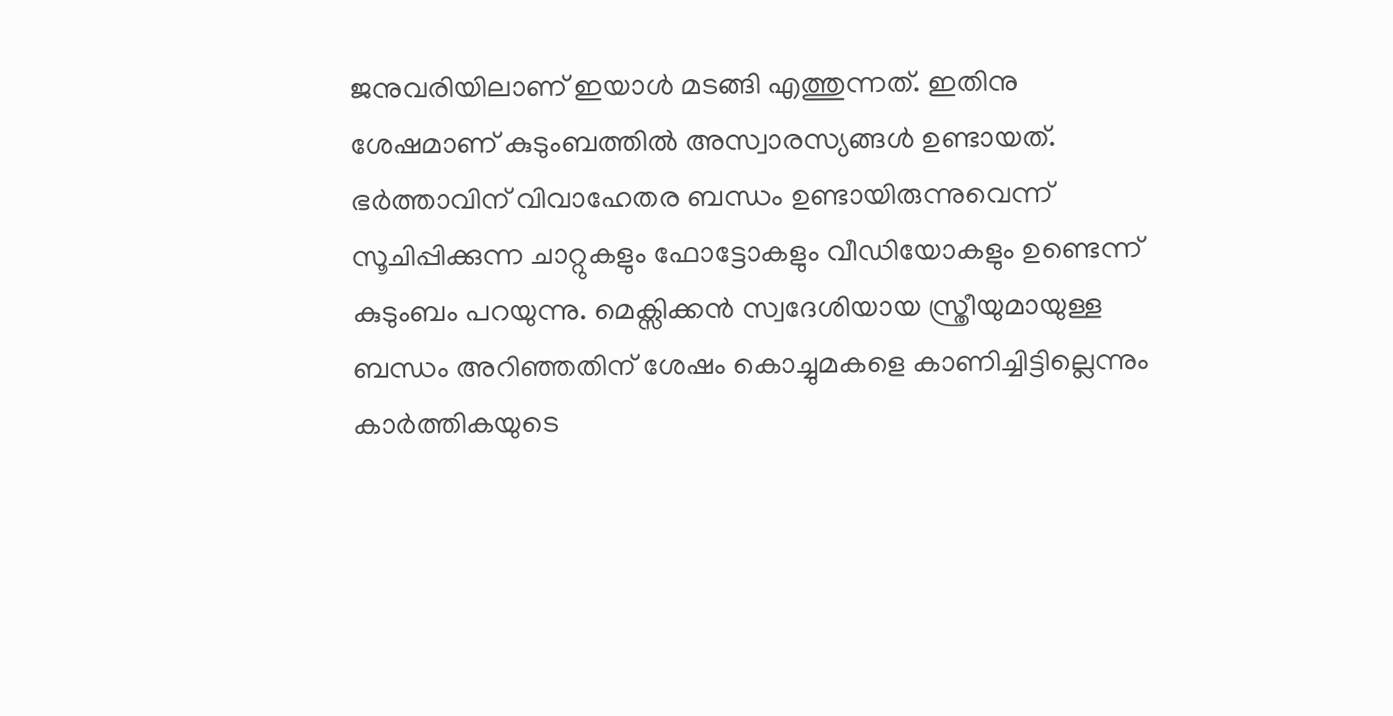ജനുവരിയിലാണ് ഇയാൾ മടങ്ങി എത്തുന്നത്. ഇതിനു ശേഷമാണ് കുടുംബത്തിൽ അസ്വാരസ്യങ്ങൾ ഉണ്ടായത്. ഭർത്താവിന് വിവാഹേതര ബന്ധം ഉണ്ടായിരുന്നുവെന്ന് സൂചിപ്പിക്കുന്ന ചാറ്റുകളും ഫോട്ടോകളും വീഡിയോകളും ഉണ്ടെന്ന് കുടുംബം പറയുന്നു. മെക്സിക്കൻ സ്വദേശിയായ സ്ത്രീയുമായുള്ള ബന്ധം അറിഞ്ഞതിന് ശേഷം കൊച്ചുമകളെ കാണിച്ചിട്ടില്ലെന്നും കാർത്തികയുടെ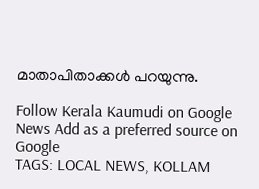മാതാപിതാക്കൾ പറയുന്നു.

Follow Kerala Kaumudi on Google News Add as a preferred source on Google
TAGS: LOCAL NEWS, KOLLAM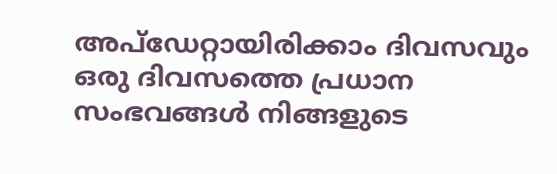അപ്ഡേറ്റായിരിക്കാം ദിവസവും
ഒരു ദിവസത്തെ പ്രധാന സംഭവങ്ങൾ നിങ്ങളുടെ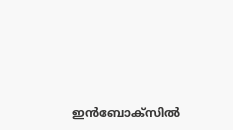ഇൻബോക്സിൽ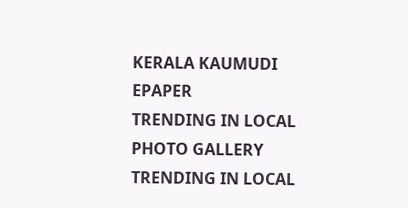KERALA KAUMUDI EPAPER
TRENDING IN LOCAL
PHOTO GALLERY
TRENDING IN LOCAL